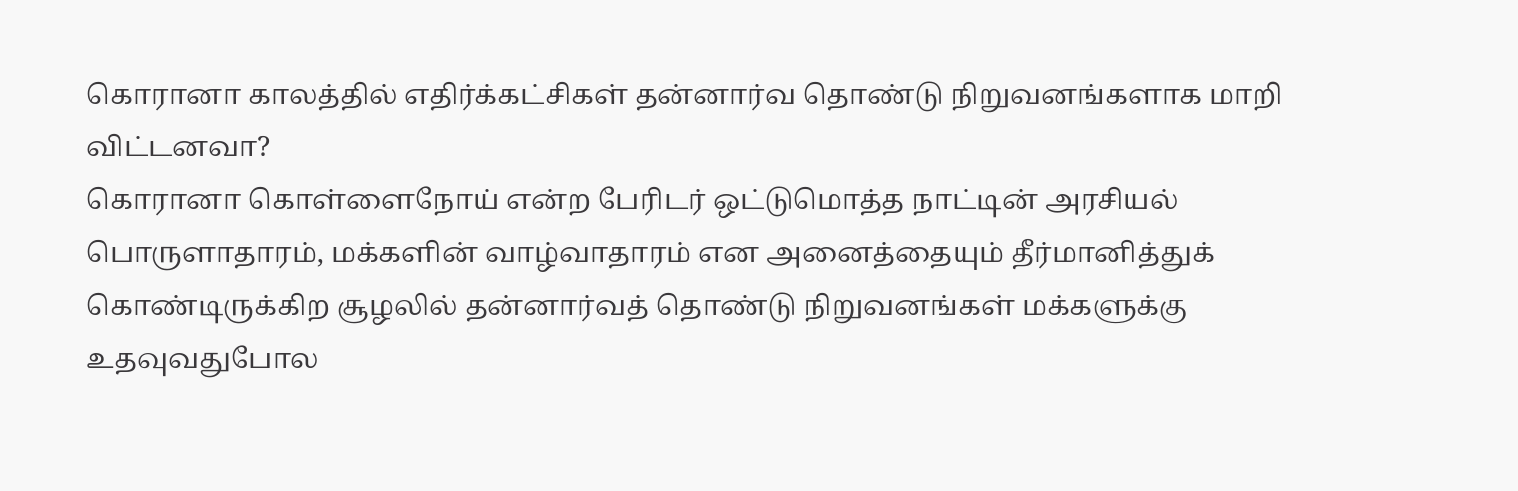கொரானா காலத்தில் எதிர்க்கட்சிகள் தன்னார்வ தொண்டு நிறுவனங்களாக மாறி விட்டனவா?
கொரானா கொள்ளைநோய் என்ற பேரிடர் ஒட்டுமொத்த நாட்டின் அரசியல் பொருளாதாரம், மக்களின் வாழ்வாதாரம் என அனைத்தையும் தீர்மானித்துக் கொண்டிருக்கிற சூழலில் தன்னார்வத் தொண்டு நிறுவனங்கள் மக்களுக்கு உதவுவதுபோல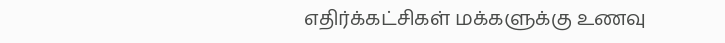எதிர்க்கட்சிகள் மக்களுக்கு உணவு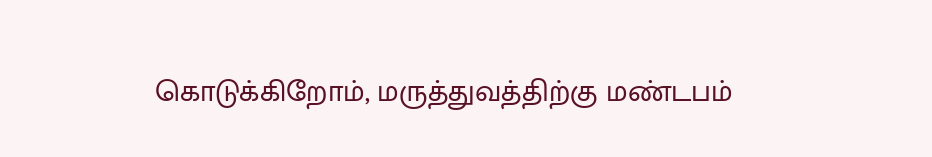கொடுக்கிறோம், மருத்துவத்திற்கு மண்டபம்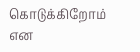கொடுக்கிறோம் என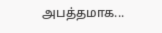அபத்தமாக...